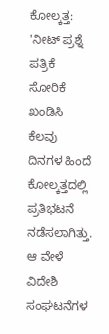ಕೋಲ್ಕತ್ತ: 'ನೀಟ್ ಪ್ರಶ್ನೆ ಪತ್ರಿಕೆ ಸೋರಿಕೆ ಖಂಡಿಸಿ ಕೆಲವು ದಿನಗಳ ಹಿಂದೆ ಕೋಲ್ಕತ್ತದಲ್ಲಿ ಪ್ರತಿಭಟನೆ ನಡೆಸಲಾಗಿತ್ತು. ಆ ವೇಳೆ ವಿದೇಶಿ ಸಂಘಟನೆಗಳ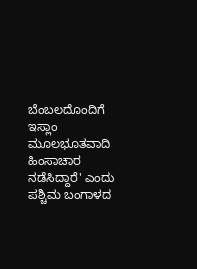ಬೆಂಬಲದೊಂದಿಗೆ ಇಸ್ಲಾಂ ಮೂಲಭೂತವಾದಿ ಹಿಂಸಾಚಾರ ನಡೆಸಿದ್ದಾರೆ' ಎಂದು ಪಶ್ಚಿಮ ಬಂಗಾಳದ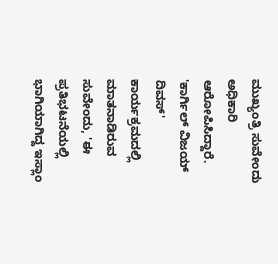ಮುಖ್ಯಂತ್ರಿ ಸುವೇಂದು ಅಧಿಕಾರಿ ಆರೋಪಿಸಿದ್ದಾರೆ.
'ಕಾರ್ಗಿಲ್ ವಿಜಯ್ ದಿವಸ್' ಕಾರ್ಯಕ್ರಮದಲ್ಲಿ ಮಾತನಾಡಿರುವ ಸುವೇಂದು, 'ಈ ಪ್ರತಿಭಟನೆಯಲ್ಲಿ ಭಾಗಿಯಾಗಿದ್ದ ಇಸ್ಲಾಂ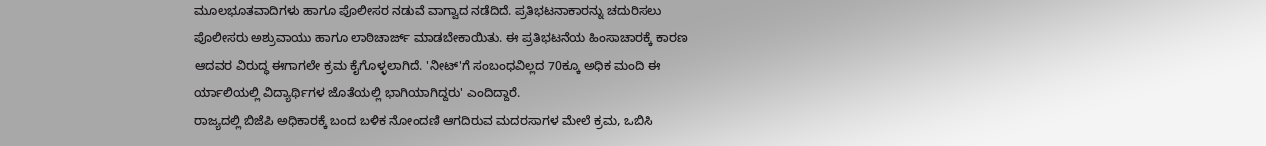ಮೂಲಭೂತವಾದಿಗಳು ಹಾಗೂ ಪೊಲೀಸರ ನಡುವೆ ವಾಗ್ವಾದ ನಡೆದಿದೆ. ಪ್ರತಿಭಟನಾಕಾರನ್ನು ಚದುರಿಸಲು ಪೊಲೀಸರು ಅಶ್ರುವಾಯು ಹಾಗೂ ಲಾಠಿಚಾರ್ಜ್ ಮಾಡಬೇಕಾಯಿತು. ಈ ಪ್ರತಿಭಟನೆಯ ಹಿಂಸಾಚಾರಕ್ಕೆ ಕಾರಣ ಆದವರ ವಿರುದ್ಧ ಈಗಾಗಲೇ ಕ್ರಮ ಕೈಗೊಳ್ಳಲಾಗಿದೆ. 'ನೀಟ್'ಗೆ ಸಂಬಂಧವಿಲ್ಲದ 70ಕ್ಕೂ ಅಧಿಕ ಮಂದಿ ಈ ರ್ಯಾಲಿಯಲ್ಲಿ ವಿದ್ಯಾರ್ಥಿಗಳ ಜೊತೆಯಲ್ಲಿ ಭಾಗಿಯಾಗಿದ್ದರು' ಎಂದಿದ್ದಾರೆ.
ರಾಜ್ಯದಲ್ಲಿ ಬಿಜೆಪಿ ಅಧಿಕಾರಕ್ಕೆ ಬಂದ ಬಳಿಕ ನೋಂದಣಿ ಆಗದಿರುವ ಮದರಸಾಗಳ ಮೇಲೆ ಕ್ರಮ, ಒಬಿಸಿ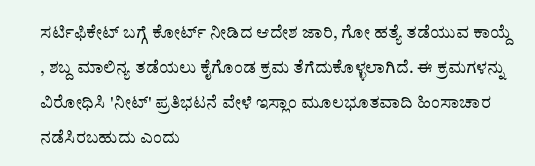ಸರ್ಟಿಫಿಕೇಟ್ ಬಗ್ಗೆ ಕೋರ್ಟ್ ನೀಡಿದ ಆದೇಶ ಜಾರಿ, ಗೋ ಹತ್ಯೆ ತಡೆಯುವ ಕಾಯ್ದೆ , ಶಬ್ದ ಮಾಲಿನ್ಯ ತಡೆಯಲು ಕೈಗೊಂಡ ಕ್ರಮ ತೆಗೆದುಕೊಳ್ಳಲಾಗಿದೆ. ಈ ಕ್ರಮಗಳನ್ನು ವಿರೋಧಿಸಿ 'ನೀಟ್' ಪ್ರತಿಭಟನೆ ವೇಳೆ ಇಸ್ಲಾಂ ಮೂಲಭೂತವಾದಿ ಹಿಂಸಾಚಾರ ನಡೆಸಿರಬಹುದು ಎಂದು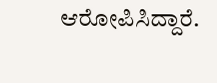ಆರೋಪಿಸಿದ್ದಾರೆ.